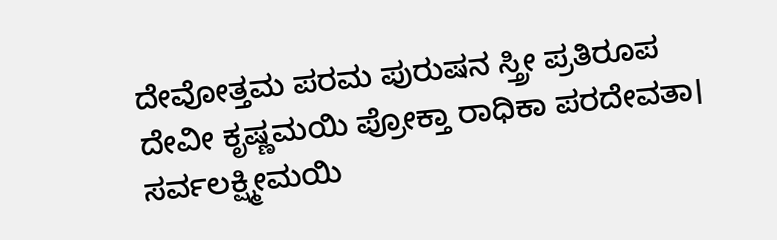ದೇವೋತ್ತಮ ಪರಮ ಪುರುಷನ ಸ್ತ್ರೀ ಪ್ರತಿರೂಪ
ದೇವೀ ಕೃಷ್ಣಮಯಿ ಪ್ರೋಕ್ತಾ ರಾಧಿಕಾ ಪರದೇವತಾ।
ಸರ್ವಲಕ್ಷ್ಮೀಮಯಿ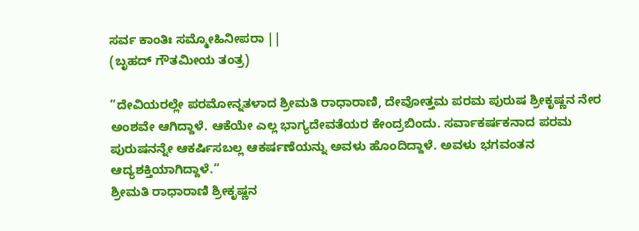ಸರ್ವ ಕಾಂತಿಃ ಸಮ್ಮೋಹಿನೀಪರಾ ||
(ಬೃಹದ್ ಗೌತಮೀಯ ತಂತ್ರ)

”ದೇವಿಯರಲ್ಲೇ ಪರಮೋನ್ನತಳಾದ ಶ್ರೀಮತಿ ರಾಧಾರಾಣಿ, ದೇವೋತ್ತಮ ಪರಮ ಪುರುಷ ಶ್ರೀಕೃಷ್ಣನ ನೇರ ಅಂಶವೇ ಆಗಿದ್ದಾಳೆ. ಆಕೆಯೇ ಎಲ್ಲ ಭಾಗ್ಯದೇವತೆಯರ ಕೇಂದ್ರಬಿಂದು. ಸರ್ವಾಕರ್ಷಕನಾದ ಪರಮ ಪುರುಷನನ್ನೇ ಆಕರ್ಷಿಸಬಲ್ಲ ಆಕರ್ಷಣೆಯನ್ನು ಅವಳು ಹೊಂದಿದ್ದಾಳೆ. ಅವಳು ಭಗವಂತನ ಆದ್ಯಶಕ್ತಿಯಾಗಿದ್ದಾಳೆ.”
ಶ್ರೀಮತಿ ರಾಧಾರಾಣಿ ಶ್ರೀಕೃಷ್ಣನ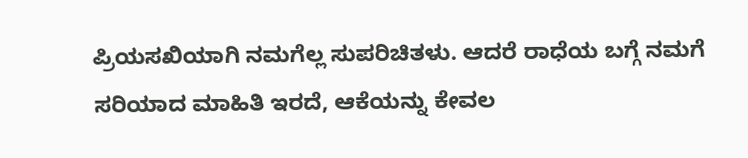ಪ್ರಿಯಸಖಿಯಾಗಿ ನಮಗೆಲ್ಲ ಸುಪರಿಚಿತಳು. ಆದರೆ ರಾಧೆಯ ಬಗ್ಗೆ ನಮಗೆ ಸರಿಯಾದ ಮಾಹಿತಿ ಇರದೆ, ಆಕೆಯನ್ನು ಕೇವಲ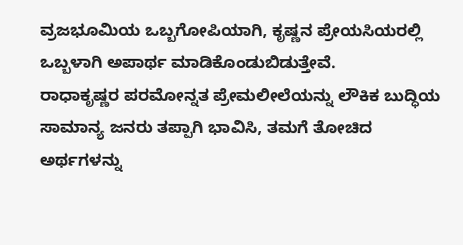ವ್ರಜಭೂಮಿಯ ಒಬ್ಬಗೋಪಿಯಾಗಿ, ಕೃಷ್ಣನ ಪ್ರೇಯಸಿಯರಲ್ಲಿ ಒಬ್ಬಳಾಗಿ ಅಪಾರ್ಥ ಮಾಡಿಕೊಂಡುಬಿಡುತ್ತೇವೆ.
ರಾಧಾಕೃಷ್ಣರ ಪರಮೋನ್ನತ ಪ್ರೇಮಲೀಲೆಯನ್ನು ಲೌಕಿಕ ಬುದ್ಧಿಯ ಸಾಮಾನ್ಯ ಜನರು ತಪ್ಪಾಗಿ ಭಾವಿಸಿ, ತಮಗೆ ತೋಚಿದ ಅರ್ಥಗಳನ್ನು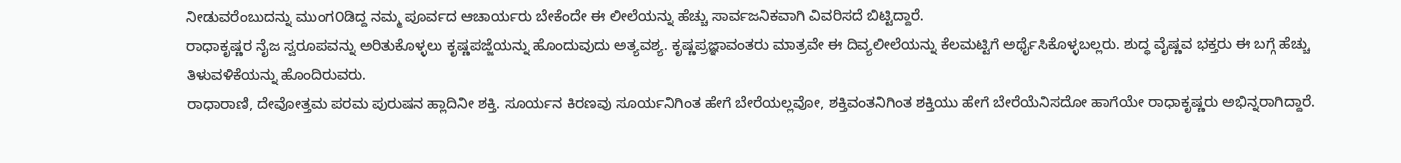ನೀಡುವರೆಂಬುದನ್ನು ಮುಂಗ೦ಡಿದ್ದ ನಮ್ಮ ಪೂರ್ವದ ಆಚಾರ್ಯರು ಬೇಕೆಂದೇ ಈ ಲೀಲೆಯನ್ನು ಹೆಚ್ಚು ಸಾರ್ವಜನಿಕವಾಗಿ ವಿವರಿಸದೆ ಬಿಟ್ಟಿದ್ದಾರೆ.
ರಾಧಾಕೃಷ್ಣರ ನೈಜ ಸ್ವರೂಪವನ್ನು ಅರಿತುಕೊಳ್ಳಲು ಕೃಷ್ಣಪಜ್ಜೆಯನ್ನು ಹೊಂದುವುದು ಅತ್ಯವಶ್ಯ. ಕೃಷ್ಣಪ್ರಜ್ಞಾವಂತರು ಮಾತ್ರವೇ ಈ ದಿವ್ಯಲೀಲೆಯನ್ನು ಕೆಲಮಟ್ಟಿಗೆ ಅರ್ಥೈಸಿಕೊಳ್ಳಬಲ್ಲರು. ಶುದ್ಧ ವೈಷ್ಣವ ಭಕ್ತರು ಈ ಬಗ್ಗೆ ಹೆಚ್ಚು ತಿಳುವಳಿಕೆಯನ್ನು ಹೊಂದಿರುವರು.
ರಾಧಾರಾಣಿ, ದೇವೋತ್ತಮ ಪರಮ ಪುರುಷನ ಹ್ಲಾದಿನೀ ಶಕ್ತಿ. ಸೂರ್ಯನ ಕಿರಣವು ಸೂರ್ಯನಿಗಿಂತ ಹೇಗೆ ಬೇರೆಯಲ್ಲವೋ, ಶಕ್ತಿವಂತನಿಗಿಂತ ಶಕ್ತಿಯು ಹೇಗೆ ಬೇರೆಯೆನಿಸದೋ ಹಾಗೆಯೇ ರಾಧಾಕೃಷ್ಣರು ಅಭಿನ್ನರಾಗಿದ್ದಾರೆ.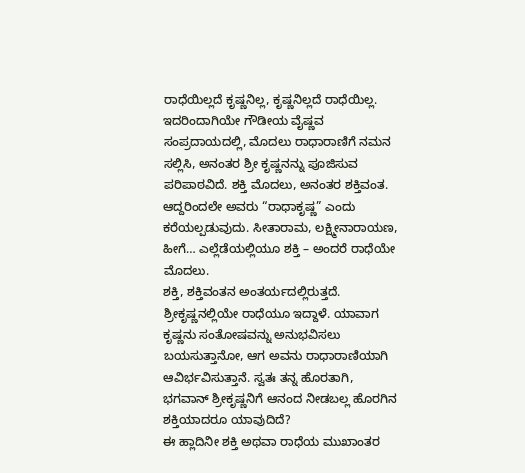ರಾಧೆಯಿಲ್ಲದೆ ಕೃಷ್ಣನಿಲ್ಲ, ಕೃಷ್ಣನಿಲ್ಲದೆ ರಾಧೆಯಿಲ್ಲ.
ಇದರಿಂದಾಗಿಯೇ ಗೌಡೀಯ ವೈಷ್ಣವ ಸಂಪ್ರದಾಯದಲ್ಲಿ, ಮೊದಲು ರಾಧಾರಾಣಿಗೆ ನಮನ ಸಲ್ಲಿಸಿ, ಅನಂತರ ಶ್ರೀ ಕೃಷ್ಣನನ್ನು ಪೂಜಿಸುವ ಪರಿಪಾಠವಿದೆ. ಶಕ್ತಿ ಮೊದಲು, ಅನಂತರ ಶಕ್ತಿವಂತ. ಆದ್ದರಿಂದಲೇ ಅವರು “ರಾಧಾಕೃಷ್ಣ” ಎಂದು ಕರೆಯಲ್ಪಡುವುದು. ಸೀತಾರಾಮ, ಲಕ್ಷ್ಮೀನಾರಾಯಣ, ಹೀಗೆ… ಎಲ್ಲೆಡೆಯಲ್ಲಿಯೂ ಶಕ್ತಿ – ಅಂದರೆ ರಾಧೆಯೇ ಮೊದಲು.
ಶಕ್ತಿ, ಶಕ್ತಿವಂತನ ಅಂತರ್ಯದಲ್ಲಿರುತ್ತದೆ. ಶ್ರೀಕೃಷ್ಣನಲ್ಲಿಯೇ ರಾಧೆಯೂ ಇದ್ದಾಳೆ. ಯಾವಾಗ ಕೃಷ್ಣನು ಸಂತೋಷವನ್ನು ಅನುಭವಿಸಲು ಬಯಸುತ್ತಾನೋ, ಆಗ ಅವನು ರಾಧಾರಾಣಿಯಾಗಿ ಆವಿರ್ಭವಿಸುತ್ತಾನೆ. ಸ್ವತಃ ತನ್ನ ಹೊರತಾಗಿ, ಭಗವಾನ್ ಶ್ರೀಕೃಷ್ಣನಿಗೆ ಆನಂದ ನೀಡಬಲ್ಲ ಹೊರಗಿನ ಶಕ್ತಿಯಾದರೂ ಯಾವುದಿದೆ?
ಈ ಹ್ಲಾದಿನೀ ಶಕ್ತಿ ಅಥವಾ ರಾಧೆಯ ಮುಖಾಂತರ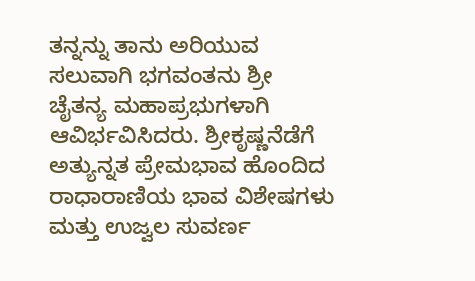ತನ್ನನ್ನು ತಾನು ಅರಿಯುವ ಸಲುವಾಗಿ ಭಗವಂತನು ಶ್ರೀ ಚೈತನ್ಯ ಮಹಾಪ್ರಭುಗಳಾಗಿ ಆವಿರ್ಭವಿಸಿದರು. ಶ್ರೀಕೃಷ್ಣನೆಡೆಗೆ ಅತ್ಯುನ್ನತ ಪ್ರೇಮಭಾವ ಹೊಂದಿದ ರಾಧಾರಾಣಿಯ ಭಾವ ವಿಶೇಷಗಳು ಮತ್ತು ಉಜ್ವಲ ಸುವರ್ಣ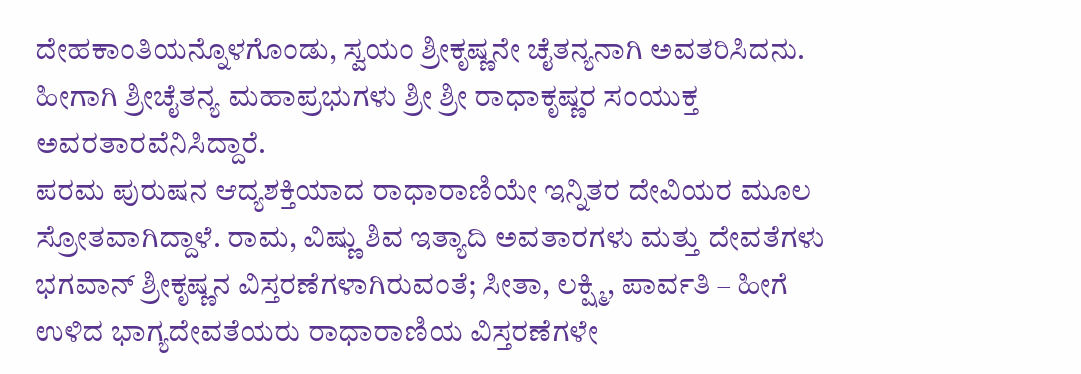ದೇಹಕಾಂತಿಯನ್ನೊಳಗೊಂಡು, ಸ್ವಯಂ ಶ್ರೀಕೃಷ್ಣನೇ ಚೈತನ್ಯನಾಗಿ ಅವತರಿಸಿದನು. ಹೀಗಾಗಿ ಶ್ರೀಚೈತನ್ಯ ಮಹಾಪ್ರಭುಗಳು ಶ್ರೀ ಶ್ರೀ ರಾಧಾಕೃಷ್ಣರ ಸಂಯುಕ್ತ ಅವರತಾರವೆನಿಸಿದ್ದಾರೆ.
ಪರಮ ಪುರುಷನ ಆದ್ಯಶಕ್ತಿಯಾದ ರಾಧಾರಾಣಿಯೇ ಇನ್ನಿತರ ದೇವಿಯರ ಮೂಲ ಸ್ರೋತವಾಗಿದ್ದಾಳೆ. ರಾಮ, ವಿಷ್ಣು ಶಿವ ಇತ್ಯಾದಿ ಅವತಾರಗಳು ಮತ್ತು ದೇವತೆಗಳು ಭಗವಾನ್ ಶ್ರೀಕೃಷ್ಣನ ವಿಸ್ತರಣೆಗಳಾಗಿರುವಂತೆ; ಸೀತಾ, ಲಕ್ಷ್ಮಿ, ಪಾರ್ವತಿ – ಹೀಗೆ ಉಳಿದ ಭಾಗ್ಯದೇವತೆಯರು ರಾಧಾರಾಣಿಯ ವಿಸ್ತರಣೆಗಳೇ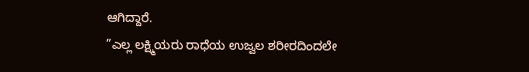ಆಗಿದ್ದಾರೆ.
”ಎಲ್ಲ ಲಕ್ಷ್ಮಿಯರು ರಾಧೆಯ ಉಜ್ವಲ ಶರೀರದಿಂದಲೇ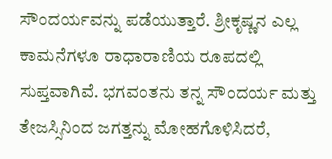ಸೌಂದರ್ಯವನ್ನು ಪಡೆಯುತ್ತಾರೆ. ಶ್ರೀಕೃಷ್ಣನ ಎಲ್ಲ ಕಾಮನೆಗಳೂ ರಾಧಾರಾಣಿಯ ರೂಪದಲ್ಲಿ ಸುಪ್ತವಾಗಿವೆ. ಭಗವಂತನು ತನ್ನ ಸೌಂದರ್ಯ ಮತ್ತು ತೇಜಸ್ಸಿನಿಂದ ಜಗತ್ತನ್ನು ಮೋಹಗೊಳಿಸಿದರೆ,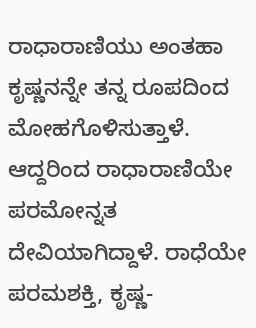ರಾಧಾರಾಣಿಯು ಅಂತಹಾ ಕೃಷ್ಣನನ್ನೇ ತನ್ನ ರೂಪದಿಂದ ಮೋಹಗೊಳಿಸುತ್ತಾಳೆ. ಆದ್ದರಿಂದ ರಾಧಾರಾಣಿಯೇ ಪರಮೋನ್ನತ ದೇವಿಯಾಗಿದ್ದಾಳೆ. ರಾಧೆಯೇ ಪರಮಶಕ್ತಿ, ಕೃಷ್ಣ-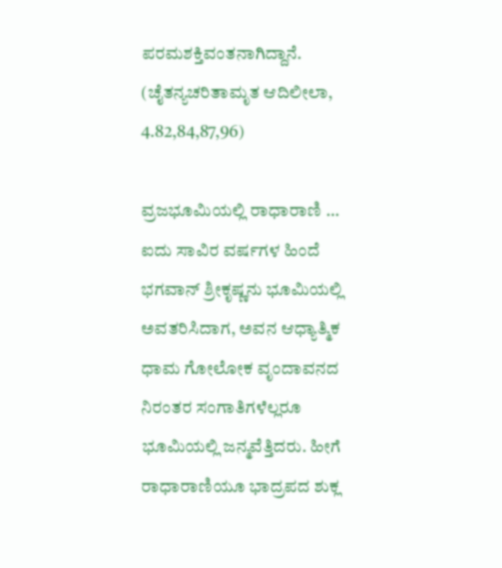ಪರಮಶಕ್ತಿವಂತನಾಗಿದ್ದಾನೆ. (ಚೈತನ್ಯಚರಿತಾಮೃತ ಆದಿಲೀಲಾ, 4.82,84,87,96)

ವ್ರಜಭೂಮಿಯಲ್ಲಿ ರಾಧಾರಾಣಿ …
ಐದು ಸಾವಿರ ವರ್ಷಗಳ ಹಿಂದೆ ಭಗವಾನ್ ಶ್ರೀಕೃಷ್ಣನು ಭೂಮಿಯಲ್ಲಿ ಅವತರಿಸಿದಾಗ, ಅವನ ಆಧ್ಯಾತ್ಮಿಕ ಧಾಮ ಗೋಲೋಕ ವೃಂದಾವನದ ನಿರಂತರ ಸಂಗಾತಿಗಳೆಲ್ಲರೂ ಭೂಮಿಯಲ್ಲಿ ಜನ್ಮವೆತ್ತಿದರು. ಹೀಗೆ ರಾಧಾರಾಣಿಯೂ ಭಾದ್ರಪದ ಶುಕ್ಲ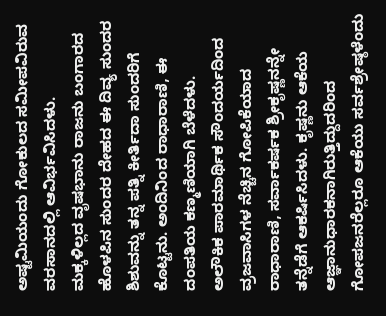ಅಷ್ಟಮಿಯಂದು ಗೋಕುಲದ ಸಮೀಪವಿರುವ ವರಸಾನದಲ್ಲಿ ಆವಿರ್ಭವಿಸಿದಳು.
ಮಕ್ಕಳಿಲ್ಲದ ವೃಷಭಾನು ರಾಜನು ಬಂಗಾರದ ಹೊಳಪಿನ ಸುಂದರ ದೇಹದ ಈ ದಿವ್ಯ ಸುಂದರ ಶಿಶುವನ್ನು ತನ್ನ ಪತ್ನಿ ಕೀರ್ತಿದಾ ಸುಂದರಿಗೆ ಕೊಟ್ಟನು. ಅಂದಿನಿಂದ ರಾಧಾರಾಣಿ, ಈ ದಂಪತಿಯ ಕಣ್ಮಣಿಯಾಗಿ ಬೆಳೆದಳು.
ಅಲೌಕಿಕ ಪಾರಮಾರ್ಥಿಕ ಸೌಂದರ್ಯದಿಂದ ವ್ರಜವಾಸಿಗಳ ನೆಚ್ಚಿನ ಗೋಪಿಕೆಯಾದ ರಾಧಾರಾಣಿ, ಸರ್ವಾಕರ್ಷಕ ಶ್ರೀಕೃಷ್ಣನನ್ನೇ ತನ್ನೆಡೆಗೆ ಆಕರ್ಷಿಸಿದಳು. ಕೃಷ್ಣನು ಆಕೆಯ ಆಜ್ಞಾನುಧಾರಕನಾಗಿರುತ್ತಿದ್ದುದರಿಂದ ಗೋಪಜನರೆಲ್ಲರೂ ಆಕೆಯು ಸರ್ವಶ್ರೇಷ್ಠಳೆಂದು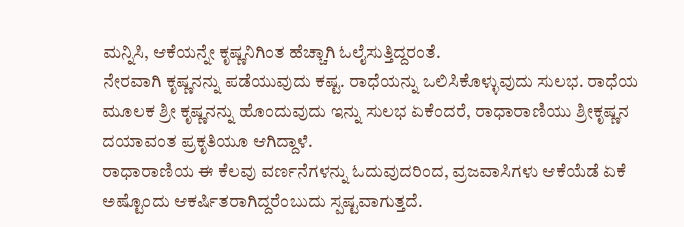ಮನ್ನಿಸಿ, ಆಕೆಯನ್ನೇ ಕೃಷ್ಣನಿಗಿಂತ ಹೆಚ್ಚಾಗಿ ಓಲೈಸುತ್ತಿದ್ದರಂತೆ.
ನೇರವಾಗಿ ಕೃಷ್ಣನನ್ನು ಪಡೆಯುವುದು ಕಷ್ಟ. ರಾಧೆಯನ್ನು ಒಲಿಸಿಕೊಳ್ಳುವುದು ಸುಲಭ. ರಾಧೆಯ ಮೂಲಕ ಶ್ರೀ ಕೃಷ್ಣನನ್ನು ಹೊಂದುವುದು ಇನ್ನು ಸುಲಭ ಏಕೆಂದರೆ, ರಾಧಾರಾಣಿಯು ಶ್ರೀಕೃಷ್ಣನ ದಯಾವಂತ ಪ್ರಕೃತಿಯೂ ಆಗಿದ್ದಾಳೆ.
ರಾಧಾರಾಣಿಯ ಈ ಕೆಲವು ವರ್ಣನೆಗಳನ್ನು ಓದುವುದರಿಂದ, ವ್ರಜವಾಸಿಗಳು ಆಕೆಯೆಡೆ ಏಕೆ ಅಷ್ಟೊಂದು ಆಕರ್ಷಿತರಾಗಿದ್ದರೆಂಬುದು ಸ್ಪಷ್ಟವಾಗುತ್ತದೆ.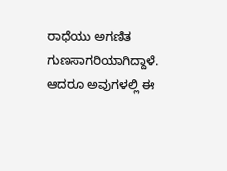ರಾಧೆಯು ಅಗಣಿತ ಗುಣಸಾಗರಿಯಾಗಿದ್ದಾಳೆ. ಆದರೂ ಅವುಗಳಲ್ಲಿ ಈ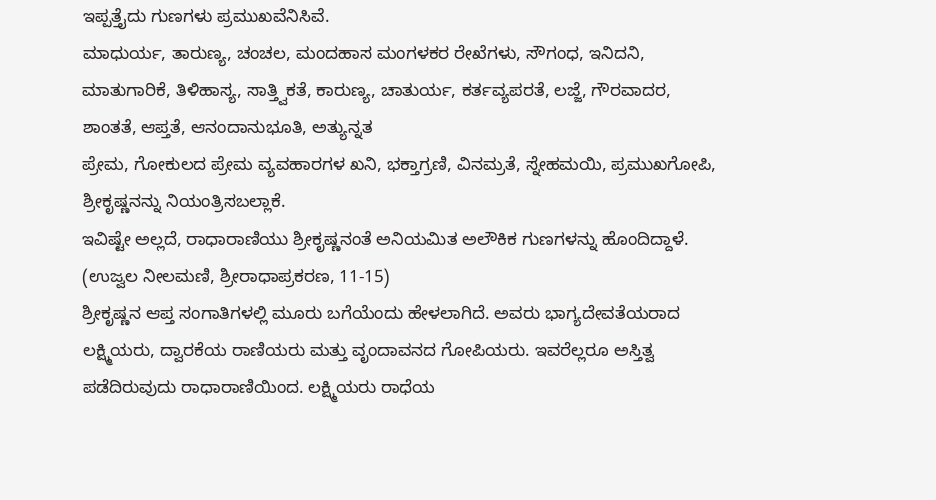ಇಪ್ಪತ್ತೈದು ಗುಣಗಳು ಪ್ರಮುಖವೆನಿಸಿವೆ.
ಮಾಧುರ್ಯ, ತಾರುಣ್ಯ, ಚಂಚಲ, ಮಂದಹಾಸ ಮಂಗಳಕರ ರೇಖೆಗಳು, ಸೌಗಂಧ, ಇನಿದನಿ, ಮಾತುಗಾರಿಕೆ, ತಿಳಿಹಾಸ್ಯ, ಸಾತ್ತ್ವಿಕತೆ, ಕಾರುಣ್ಯ, ಚಾತುರ್ಯ, ಕರ್ತವ್ಯಪರತೆ, ಲಜ್ಜೆ, ಗೌರವಾದರ, ಶಾಂತತೆ, ಆಪ್ತತೆ, ಆನಂದಾನುಭೂತಿ, ಅತ್ಯುನ್ನತ
ಪ್ರೇಮ, ಗೋಕುಲದ ಪ್ರೇಮ ವ್ಯವಹಾರಗಳ ಖನಿ, ಭಕ್ತಾಗ್ರಣಿ, ವಿನಮ್ರತೆ, ಸ್ನೇಹಮಯಿ, ಪ್ರಮುಖಗೋಪಿ, ಶ್ರೀಕೃಷ್ಣನನ್ನು ನಿಯಂತ್ರಿಸಬಲ್ಲಾಕೆ.
ಇವಿಷ್ಟೇ ಅಲ್ಲದೆ, ರಾಧಾರಾಣಿಯು ಶ್ರೀಕೃಷ್ಣನಂತೆ ಅನಿಯಮಿತ ಅಲೌಕಿಕ ಗುಣಗಳನ್ನು ಹೊಂದಿದ್ದಾಳೆ. (ಉಜ್ವಲ ನೀಲಮಣಿ, ಶ್ರೀರಾಧಾಪ್ರಕರಣ, 11-15)
ಶ್ರೀಕೃಷ್ಣನ ಆಪ್ತ ಸಂಗಾತಿಗಳಲ್ಲಿ ಮೂರು ಬಗೆಯೆಂದು ಹೇಳಲಾಗಿದೆ. ಅವರು ಭಾಗ್ಯದೇವತೆಯರಾದ ಲಕ್ಷ್ಮಿಯರು, ದ್ವಾರಕೆಯ ರಾಣಿಯರು ಮತ್ತು ವೃಂದಾವನದ ಗೋಪಿಯರು. ಇವರೆಲ್ಲರೂ ಅಸ್ತಿತ್ವ ಪಡೆದಿರುವುದು ರಾಧಾರಾಣಿಯಿಂದ. ಲಕ್ಷ್ಮಿಯರು ರಾಧೆಯ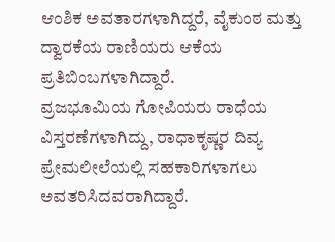ಆಂಶಿಕ ಅವತಾರಗಳಾಗಿದ್ದರೆ, ವೈಕುಂಠ ಮತ್ತು ದ್ವಾರಕೆಯ ರಾಣಿಯರು ಆಕೆಯ ಪ್ರತಿಬಿಂಬಗಳಾಗಿದ್ದಾರೆ.
ವ್ರಜಭೂಮಿಯ ಗೋಪಿಯರು ರಾಧೆಯ ವಿಸ್ತರಣೆಗಳಾಗಿದ್ದು, ರಾಧಾಕೃಷ್ಣರ ದಿವ್ಯ ಪ್ರೇಮಲೀಲೆಯಲ್ಲಿ ಸಹಕಾರಿಗಳಾಗಲು ಅವತರಿಸಿದವರಾಗಿದ್ದಾರೆ.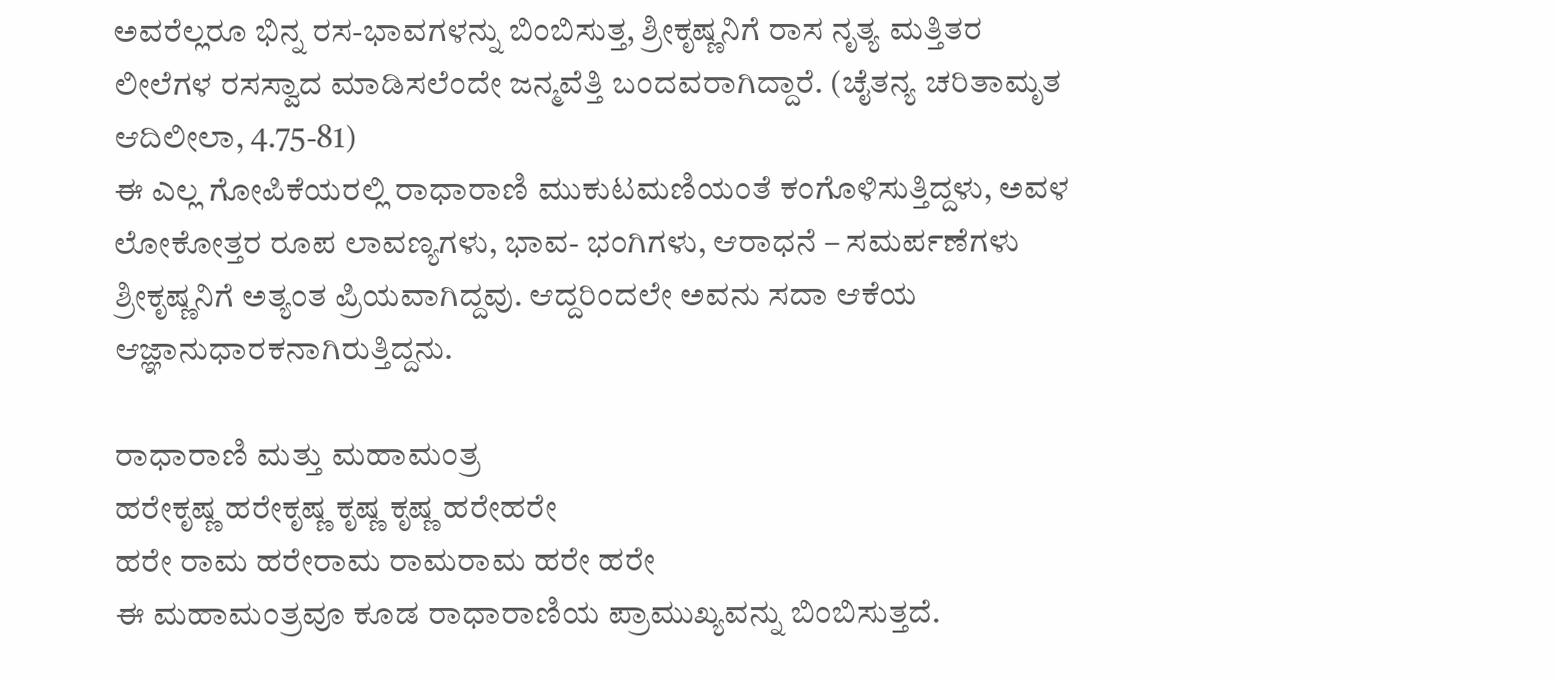ಅವರೆಲ್ಲರೂ ಭಿನ್ನ ರಸ-ಭಾವಗಳನ್ನು ಬಿಂಬಿಸುತ್ತ, ಶ್ರೀಕೃಷ್ಣನಿಗೆ ರಾಸ ನೃತ್ಯ ಮತ್ತಿತರ ಲೀಲೆಗಳ ರಸಸ್ವಾದ ಮಾಡಿಸಲೆಂದೇ ಜನ್ಮವೆತ್ತಿ ಬಂದವರಾಗಿದ್ದಾರೆ. (ಚೈತನ್ಯ ಚರಿತಾಮೃತ ಆದಿಲೀಲಾ, 4.75-81)
ಈ ಎಲ್ಲ ಗೋಪಿಕೆಯರಲ್ಲಿ ರಾಧಾರಾಣಿ ಮುಕುಟಮಣಿಯಂತೆ ಕಂಗೊಳಿಸುತ್ತಿದ್ದಳು, ಅವಳ ಲೋಕೋತ್ತರ ರೂಪ ಲಾವಣ್ಯಗಳು, ಭಾವ- ಭಂಗಿಗಳು, ಆರಾಧನೆ – ಸಮರ್ಪಣೆಗಳು ಶ್ರೀಕೃಷ್ಣನಿಗೆ ಅತ್ಯಂತ ಪ್ರಿಯವಾಗಿದ್ದವು. ಆದ್ದರಿಂದಲೇ ಅವನು ಸದಾ ಆಕೆಯ ಆಜ್ಞಾನುಧಾರಕನಾಗಿರುತ್ತಿದ್ದನು.

ರಾಧಾರಾಣಿ ಮತ್ತು ಮಹಾಮಂತ್ರ
ಹರೇಕೃಷ್ಣ ಹರೇಕೃಷ್ಣ ಕೃಷ್ಣ ಕೃಷ್ಣ ಹರೇಹರೇ
ಹರೇ ರಾಮ ಹರೇರಾಮ ರಾಮರಾಮ ಹರೇ ಹರೇ
ಈ ಮಹಾಮಂತ್ರವೂ ಕೂಡ ರಾಧಾರಾಣಿಯ ಪ್ರಾಮುಖ್ಯವನ್ನು ಬಿಂಬಿಸುತ್ತದೆ.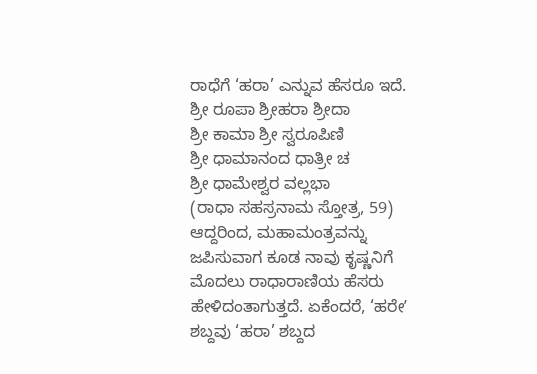ರಾಧೆಗೆ ‘ಹರಾ’ ಎನ್ನುವ ಹೆಸರೂ ಇದೆ.
ಶ್ರೀ ರೂಪಾ ಶ್ರೀಹರಾ ಶ್ರೀದಾ
ಶ್ರೀ ಕಾಮಾ ಶ್ರೀ ಸ್ವರೂಪಿಣಿ
ಶ್ರೀ ಧಾಮಾನಂದ ಧಾತ್ರೀ ಚ
ಶ್ರೀ ಧಾಮೇಶ್ವರ ವಲ್ಲಭಾ
(ರಾಧಾ ಸಹಸ್ರನಾಮ ಸ್ತೋತ್ರ, 59)
ಆದ್ದರಿಂದ, ಮಹಾಮಂತ್ರವನ್ನು ಜಪಿಸುವಾಗ ಕೂಡ ನಾವು ಕೃಷ್ಣನಿಗೆ ಮೊದಲು ರಾಧಾರಾಣಿಯ ಹೆಸರು ಹೇಳಿದಂತಾಗುತ್ತದೆ. ಏಕೆಂದರೆ, ‘ಹರೇʼ ಶಬ್ದವು ‘ಹರಾ’ ಶಬ್ದದ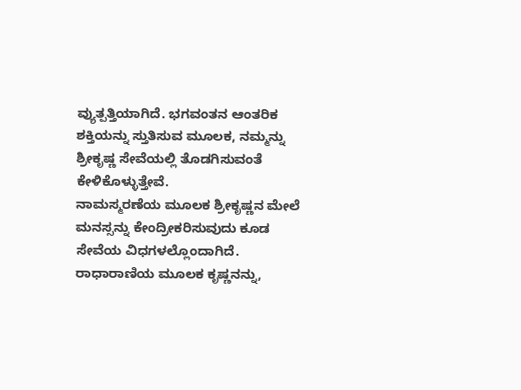ವ್ಯುತ್ಪತ್ತಿಯಾಗಿದೆ. ಭಗವಂತನ ಆಂತರಿಕ ಶಕ್ತಿಯನ್ನು ಸ್ತುತಿಸುವ ಮೂಲಕ, ನಮ್ಮನ್ನು ಶ್ರೀಕೃಷ್ಣ ಸೇವೆಯಲ್ಲಿ ತೊಡಗಿಸುವಂತೆ ಕೇಳಿಕೊಳ್ಳುತ್ತೇವೆ.
ನಾಮಸ್ಮರಣೆಯ ಮೂಲಕ ಶ್ರೀಕೃಷ್ಣನ ಮೇಲೆ ಮನಸ್ಸನ್ನು ಕೇಂದ್ರೀಕರಿಸುವುದು ಕೂಡ ಸೇವೆಯ ವಿಧಗಳಲ್ಲೊಂದಾಗಿದೆ. ರಾಧಾರಾಣಿಯ ಮೂಲಕ ಕೃಷ್ಣನನ್ನು,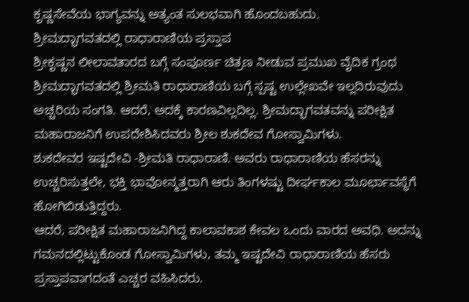ಕೃಷ್ಣಸೇವೆಯ ಭಾಗ್ಯವನ್ನು ಅತ್ಯಂತ ಸುಲಭವಾಗಿ ಹೊಂದಬಹುದು.
ಶ್ರೀಮದ್ಭಾಗವತದಲ್ಲಿ ರಾಧಾರಾಣಿಯ ಪ್ರಸ್ತಾಪ
ಶ್ರೀಕೃಷ್ಣನ ಲೀಲಾವತಾರದ ಬಗ್ಗೆ ಸಂಪೂರ್ಣ ಚಿತ್ರಣ ನೀಡುವ ಪ್ರಮುಖ ವೈದಿಕ ಗ್ರಂಥ ಶ್ರೀಮದ್ಭಾಗವತದಲ್ಲಿ ಶ್ರೀಮತಿ ರಾಧಾರಾಣಿಯ ಬಗ್ಗೆ ಸ್ಪಷ್ಟ ಉಲ್ಲೇಖವೇ ಇಲ್ಲದಿರುವುದು ಅಚ್ಚರಿಯ ಸಂಗತಿ. ಆದರೆ, ಅದಕ್ಕೆ ಕಾರಣವಿಲ್ಲದಿಲ್ಲ. ಶ್ರೀಮದ್ಭಾಗವತವನ್ನು ಪರೀಕ್ಷಿತ ಮಹಾರಾಜನಿಗೆ ಉಪದೇಶಿಸಿದವರು ಶ್ರೀಲ ಶುಕದೇವ ಗೋಸ್ವಾಮಿಗಳು.
ಶುಕದೇವರ ಇಷ್ಟದೇವಿ -ಶ್ರೀಮತಿ ರಾಧಾರಾಣಿ. ಅವರು ರಾಧಾರಾಣಿಯ ಹೆಸರನ್ನು ಉಚ್ಚರಿಸುತ್ತಲೇ, ಭಕ್ತಿ ಭಾವೋನ್ಮತ್ತರಾಗಿ ಆರು ತಿಂಗಳಷ್ಟು ದೀರ್ಘಕಾಲ ಮೂರ್ಛಾವಸ್ಥೆಗೆ ಹೋಗಿಬಿಡುತ್ತಿದ್ದರು.
ಆದರೆ, ಪರೀಕ್ಷಿತ ಮಹಾರಾಜನಿಗಿದ್ದ ಕಾಲಾವಕಾಶ ಕೇವಲ ಒಂದು ವಾರದ ಅವಧಿ. ಅದನ್ನು ಗಮನದಲ್ಲಿಟ್ಟುಕೊಂಡ ಗೋಸ್ವಾಮಿಗಳು, ತಮ್ಮ ಇಷ್ಟದೇವಿ ರಾಧಾರಾಣಿಯ ಹೆಸರು ಪ್ರಸ್ತಾಪವಾಗದಂತೆ ಎಚ್ಚರ ವಹಿಸಿದರು.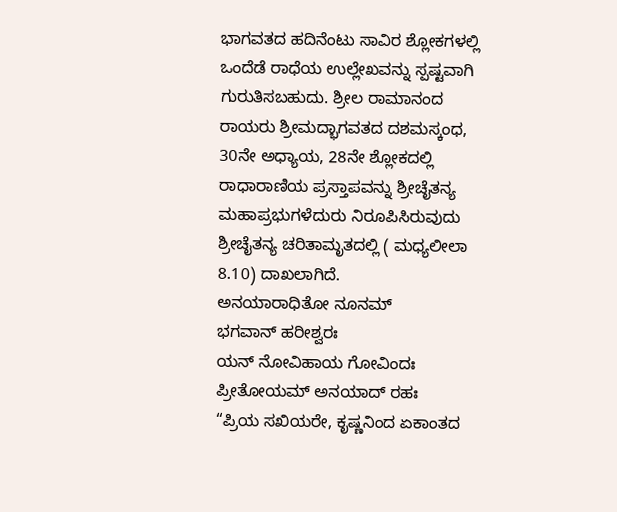ಭಾಗವತದ ಹದಿನೆಂಟು ಸಾವಿರ ಶ್ಲೋಕಗಳಲ್ಲಿ ಒಂದೆಡೆ ರಾಧೆಯ ಉಲ್ಲೇಖವನ್ನು ಸ್ಪಷ್ಟವಾಗಿ ಗುರುತಿಸಬಹುದು. ಶ್ರೀಲ ರಾಮಾನಂದ ರಾಯರು ಶ್ರೀಮದ್ಭಾಗವತದ ದಶಮಸ್ಕಂಧ, 30ನೇ ಅಧ್ಯಾಯ, 28ನೇ ಶ್ಲೋಕದಲ್ಲಿ ರಾಧಾರಾಣಿಯ ಪ್ರಸ್ತಾಪವನ್ನು ಶ್ರೀಚೈತನ್ಯ ಮಹಾಪ್ರಭುಗಳೆದುರು ನಿರೂಪಿಸಿರುವುದು ಶ್ರೀಚೈತನ್ಯ ಚರಿತಾಮೃತದಲ್ಲಿ ( ಮಧ್ಯಲೀಲಾ 8.10) ದಾಖಲಾಗಿದೆ.
ಅನಯಾರಾಧಿತೋ ನೂನಮ್
ಭಗವಾನ್ ಹರೀಶ್ವರಃ
ಯನ್ ನೋವಿಹಾಯ ಗೋವಿಂದಃ
ಪ್ರೀತೋಯಮ್ ಅನಯಾದ್ ರಹಃ
“ಪ್ರಿಯ ಸಖಿಯರೇ, ಕೃಷ್ಣನಿಂದ ಏಕಾಂತದ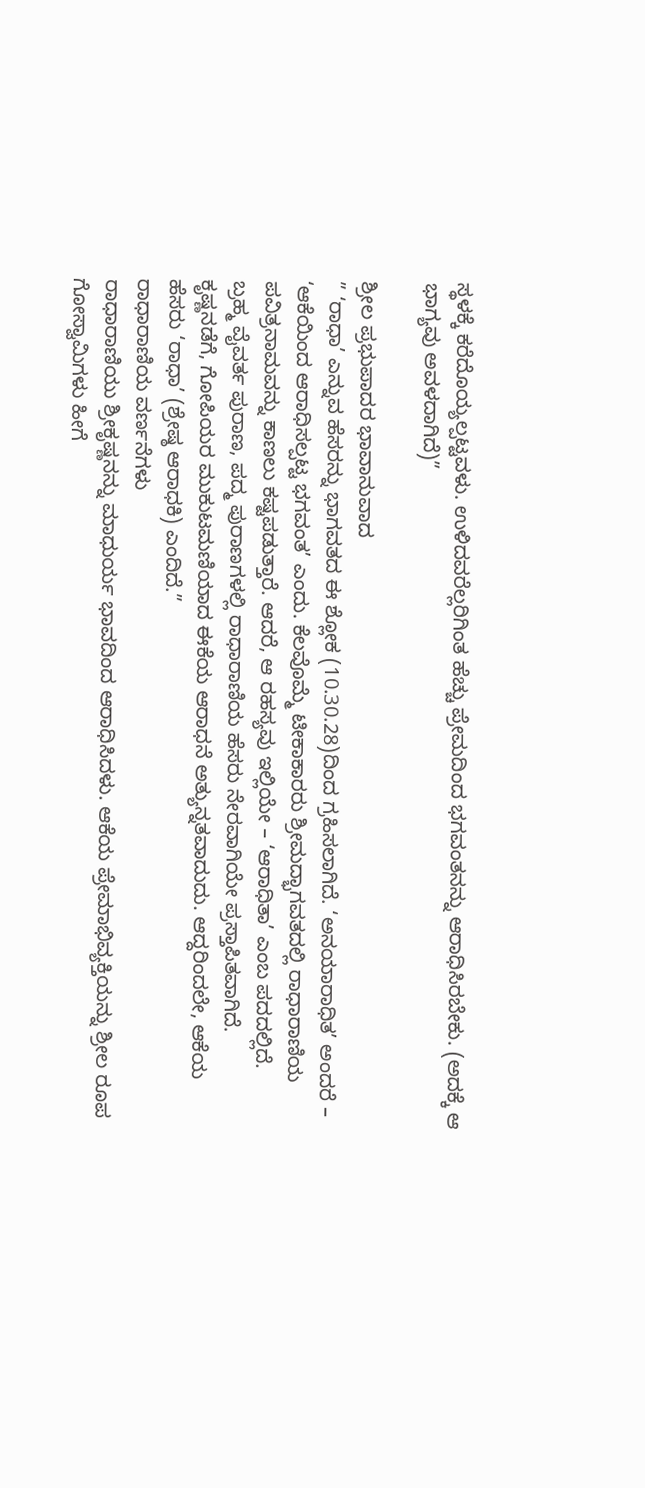ಸ್ಥಳಕ್ಕೆ ಕರೆದೊಯ್ಯಲ್ಪಟ್ಟವಳು. ಉಳಿದವರೆಲ್ಲರಿಗಿಂತ ಹೆಚ್ಚು ಪ್ರೇಮದಿಂದ ಭಗವಂತನನ್ನು ಆರಾಧಿಸಿರಬೇಕು. (ಅದಕ್ಕೆ ಆ ಭಾಗ್ಯವು ಅವಳದಾಗಿದೆ)”

ಶ್ರೀಲ ಪ್ರಭುಪಾದರ ಭಾವಾನುವಾದ
” ‘ರಾಧಾ’ ಎನ್ನುವ ಹೆಸರನ್ನು ಭಾಗವತದ ಈ ಶ್ಲೋಕ (10.30.28)ದಿಂದ ಗ್ರಹಿಸಲಾಗಿದೆ. ‘ಅನಯಾರಾಧಿತ’ ಅಂದರೆ – ‘ಆಕೆಯಿಂದ ಆರಾಧಿಸಲ್ಪಟ್ಟ ಭಗವಂತ’ ಎಂದು. ಕೆಲವೊಮ್ಮೆ ಟೀಕಾಕಾರರು ಶ್ರೀಮದ್ಭಾಗವತದಲ್ಲಿ ರಾಧಾರಾಣಿಯ ಪವಿತ್ರನಾಮವನ್ನು ಕಾಣಲು ಕಷ್ಟಪಡುತ್ತಾರೆ. ಆದರೆ, ಆ ರಹಸ್ಯವು ಇಲ್ಲಿಯೇ – ‘ಆರಾಧಿತಾ’ ಎಂಬ ಪದದಲ್ಲಿದೆ.
ಬ್ರಹ್ಮ ವೈವರ್ತ ಪುರಾಣ, ಪದ್ಮ ಪುರಾಣಗಳಲ್ಲಿ ರಾಧಾರಾಣಿಯ ಹೆಸರು ನೇರವಾಗಿಯೇ ಪ್ರಸ್ತಾಪಿತವಾಗಿದೆ.
ಕೃಷ್ಣನಡೆಗೆ, ಗೋಪಿಯರ ಮುಕುಟಮಣಿಯಾದ ಈಕೆಯ ಆರಾಧನೆ ಅತ್ಯುನ್ನತವಾದುದು. ಆದ್ದರಿಂದಲೇ, ಆಕೆಯ ಹೆಸರು ‘ರಾಧಾ’ (ಶ್ರೇಷ್ಠ ಆರಾಧಕಿ) ಎಂದಿದೆ.”
ರಾಧಾರಾಣಿಯ ವರ್ಣನೆಗಳು
ರಾಧಾರಾಣಿಯು ಶ್ರೀಕೃಷ್ಣನನ್ನು ಮಾಧುರ್ಯ ಭಾವದಿಂದ ಆರಾಧಿಸಿದಳು. ಆಕೆಯ ಪ್ರೇಮಾಭಿವ್ಯಕ್ತಿಯನ್ನು ಶ್ರೀಲ ರೂಪ ಗೋಸ್ವಾಮಿಗಳು ಹೀಗೆ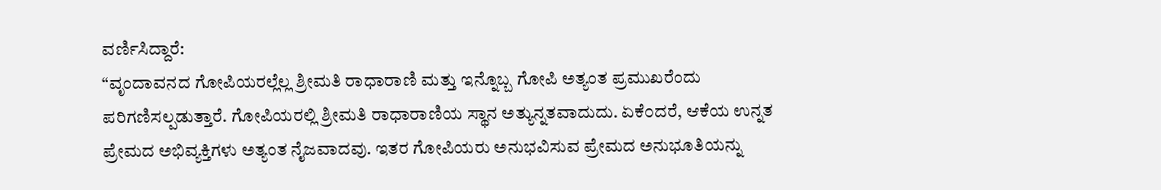ವರ್ಣಿಸಿದ್ದಾರೆ:
“ವೃಂದಾವನದ ಗೋಪಿಯರಲ್ಲೆಲ್ಲ ಶ್ರೀಮತಿ ರಾಧಾರಾಣಿ ಮತ್ತು ಇನ್ನೊಬ್ಬ ಗೋಪಿ ಅತ್ಯಂತ ಪ್ರಮುಖರೆಂದು ಪರಿಗಣಿಸಲ್ಪಡುತ್ತಾರೆ. ಗೋಪಿಯರಲ್ಲಿ ಶ್ರೀಮತಿ ರಾಧಾರಾಣಿಯ ಸ್ಥಾನ ಅತ್ಯುನ್ನತವಾದುದು. ಏಕೆ೦ದರೆ, ಆಕೆಯ ಉನ್ನತ ಪ್ರೇಮದ ಅಭಿವ್ಯಕ್ತಿಗಳು ಅತ್ಯಂತ ನೈಜವಾದವು. ಇತರ ಗೋಪಿಯರು ಅನುಭವಿಸುವ ಪ್ರೇಮದ ಅನುಭೂತಿಯನ್ನು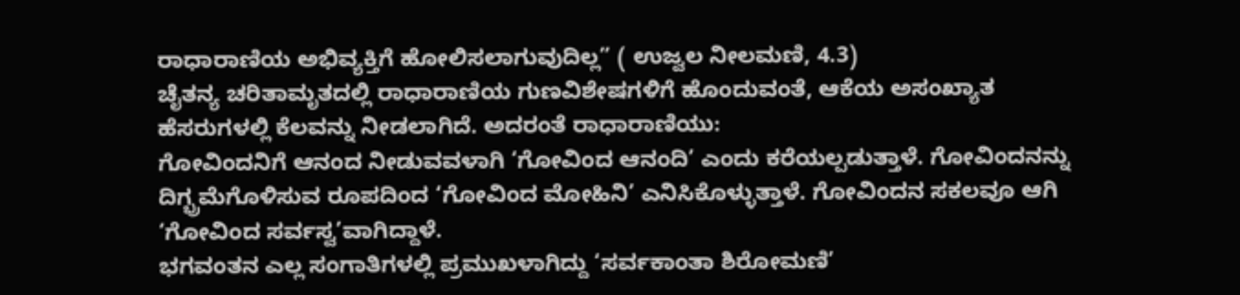ರಾಧಾರಾಣಿಯ ಅಭಿವ್ಯಕ್ತಿಗೆ ಹೋಲಿಸಲಾಗುವುದಿಲ್ಲ” ( ಉಜ್ವಲ ನೀಲಮಣಿ, 4.3)
ಚೈತನ್ಯ ಚರಿತಾಮೃತದಲ್ಲಿ ರಾಧಾರಾಣಿಯ ಗುಣವಿಶೇಷಗಳಿಗೆ ಹೊಂದುವಂತೆ, ಆಕೆಯ ಅಸಂಖ್ಯಾತ ಹೆಸರುಗಳಲ್ಲಿ ಕೆಲವನ್ನು ನೀಡಲಾಗಿದೆ. ಅದರಂತೆ ರಾಧಾರಾಣಿಯು:
ಗೋವಿಂದನಿಗೆ ಆನಂದ ನೀಡುವವಳಾಗಿ ‘ಗೋವಿಂದ ಆನಂದಿ’ ಎಂದು ಕರೆಯಲ್ಪಡುತ್ತಾಳೆ. ಗೋವಿಂದನನ್ನು ದಿಗ್ಭ್ರಮೆಗೊಳಿಸುವ ರೂಪದಿಂದ ‘ಗೋವಿಂದ ಮೋಹಿನಿ’ ಎನಿಸಿಕೊಳ್ಳುತ್ತಾಳೆ. ಗೋವಿಂದನ ಸಕಲವೂ ಆಗಿ ‘ಗೋವಿಂದ ಸರ್ವಸ್ವ’ವಾಗಿದ್ದಾಳೆ.
ಭಗವಂತನ ಎಲ್ಲ ಸಂಗಾತಿಗಳಲ್ಲಿ ಪ್ರಮುಖಳಾಗಿದ್ದು ‘ಸರ್ವಕಾಂತಾ ಶಿರೋಮಣಿ’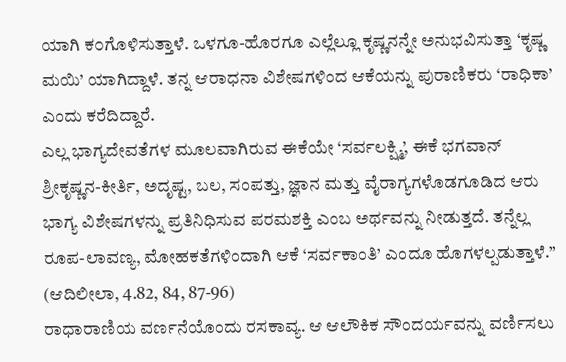ಯಾಗಿ ಕ೦ಗೊಳಿಸುತ್ತಾಳೆ. ಒಳಗೂ-ಹೊರಗೂ ಎಲ್ಲೆಲ್ಲೂ ಕೃಷ್ಣನನ್ನೇ ಅನುಭವಿಸುತ್ತಾ ‘ಕೃಷ್ಣ ಮಯಿ’ ಯಾಗಿದ್ದಾಳೆ. ತನ್ನ ಆರಾಧನಾ ವಿಶೇಷಗಳಿಂದ ಆಕೆಯನ್ನು ಪುರಾಣಿಕರು ‘ರಾಧಿಕಾ’ ಎಂದು ಕರೆದಿದ್ದಾರೆ.
ಎಲ್ಲ ಭಾಗ್ಯದೇವತೆಗಳ ಮೂಲವಾಗಿರುವ ಈಕೆಯೇ ‘ಸರ್ವಲಕ್ಷ್ಮಿ’, ಈಕೆ ಭಗವಾನ್ ಶ್ರೀಕೃಷ್ಣನ-ಕೀರ್ತಿ, ಅದೃಷ್ಟ, ಬಲ, ಸಂಪತ್ತು, ಜ್ಞಾನ ಮತ್ತು ವೈರಾಗ್ಯಗಳೊಡಗೂಡಿದ ಆರು ಭಾಗ್ಯ ವಿಶೇಷಗಳನ್ನು ಪ್ರತಿನಿಧಿಸುವ ಪರಮಶಕ್ತಿ ಎಂಬ ಅರ್ಥವನ್ನು ನೀಡುತ್ತದೆ. ತನ್ನೆಲ್ಲ ರೂಪ-ಲಾವಣ್ಯ, ಮೋಹಕತೆಗಳಿಂದಾಗಿ ಆಕೆ ‘ಸರ್ವಕಾಂತಿ’ ಎಂದೂ ಹೊಗಳಲ್ಪಡುತ್ತಾಳೆ.” (ಆದಿಲೀಲಾ, 4.82, 84, 87-96)
ರಾಧಾರಾಣಿಯ ವರ್ಣನೆಯೊಂದು ರಸಕಾವ್ಯ. ಆ ಆಲೌಕಿಕ ಸೌಂದರ್ಯವನ್ನು ವರ್ಣಿಸಲು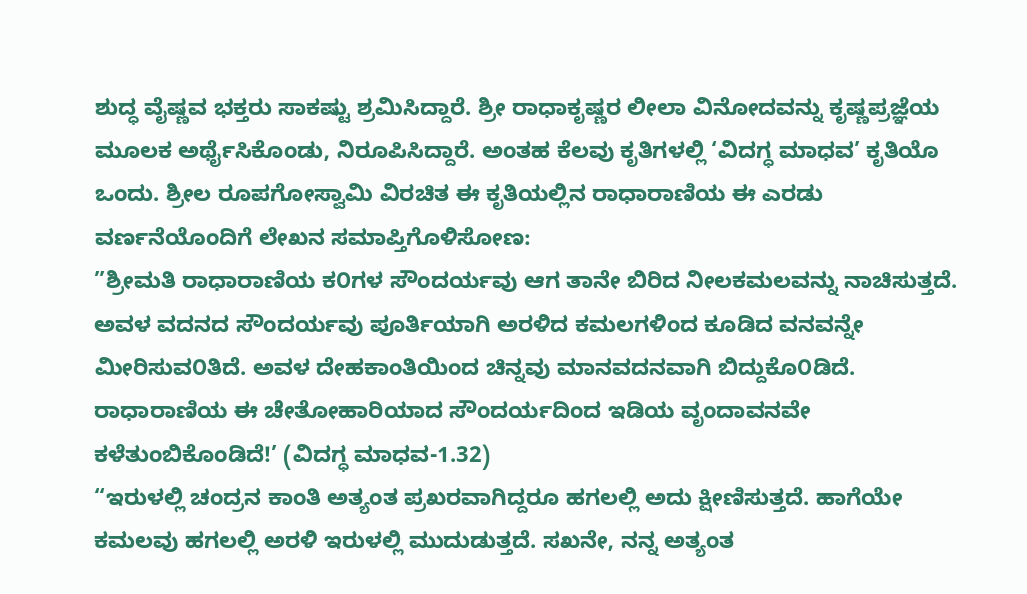ಶುದ್ಧ ವೈಷ್ಣವ ಭಕ್ತರು ಸಾಕಷ್ಟು ಶ್ರಮಿಸಿದ್ದಾರೆ. ಶ್ರೀ ರಾಧಾಕೃಷ್ಣರ ಲೀಲಾ ವಿನೋದವನ್ನು ಕೃಷ್ಣಪ್ರಜ್ಞೆಯ ಮೂಲಕ ಅರ್ಥೈಸಿಕೊಂಡು, ನಿರೂಪಿಸಿದ್ದಾರೆ. ಅಂತಹ ಕೆಲವು ಕೃತಿಗಳಲ್ಲಿ ‘ವಿದಗ್ಧ ಮಾಧವ’ ಕೃತಿಯೊ ಒಂದು. ಶ್ರೀಲ ರೂಪಗೋಸ್ವಾಮಿ ವಿರಚಿತ ಈ ಕೃತಿಯಲ್ಲಿನ ರಾಧಾರಾಣಿಯ ಈ ಎರಡು ವರ್ಣನೆಯೊಂದಿಗೆ ಲೇಖನ ಸಮಾಪ್ತಿಗೊಳಿಸೋಣ:
”ಶ್ರೀಮತಿ ರಾಧಾರಾಣಿಯ ಕ೦ಗಳ ಸೌಂದರ್ಯವು ಆಗ ತಾನೇ ಬಿರಿದ ನೀಲಕಮಲವನ್ನು ನಾಚಿಸುತ್ತದೆ. ಅವಳ ವದನದ ಸೌಂದರ್ಯವು ಪೂರ್ತಿಯಾಗಿ ಅರಳಿದ ಕಮಲಗಳಿಂದ ಕೂಡಿದ ವನವನ್ನೇ ಮೀರಿಸುವ೦ತಿದೆ. ಅವಳ ದೇಹಕಾಂತಿಯಿಂದ ಚಿನ್ನವು ಮಾನವದನವಾಗಿ ಬಿದ್ದುಕೊ೦ಡಿದೆ. ರಾಧಾರಾಣಿಯ ಈ ಚೇತೋಹಾರಿಯಾದ ಸೌಂದರ್ಯದಿಂದ ಇಡಿಯ ವೃಂದಾವನವೇ ಕಳೆತುಂಬಿಕೊಂಡಿದೆ!’ (ವಿದಗ್ಧ ಮಾಧವ-1.32)
“ಇರುಳಲ್ಲಿ ಚಂದ್ರನ ಕಾಂತಿ ಅತ್ಯಂತ ಪ್ರಖರವಾಗಿದ್ದರೂ ಹಗಲಲ್ಲಿ ಅದು ಕ್ಷೀಣಿಸುತ್ತದೆ. ಹಾಗೆಯೇ ಕಮಲವು ಹಗಲಲ್ಲಿ ಅರಳಿ ಇರುಳಲ್ಲಿ ಮುದುಡುತ್ತದೆ. ಸಖನೇ, ನನ್ನ ಅತ್ಯಂತ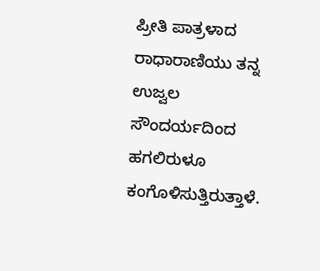ಪ್ರೀತಿ ಪಾತ್ರಳಾದ ರಾಧಾರಾಣಿಯು ತನ್ನ ಉಜ್ವಲ ಸೌಂದರ್ಯದಿಂದ ಹಗಲಿರುಳೂ ಕಂಗೊಳಿಸುತ್ತಿರುತ್ತಾಳೆ.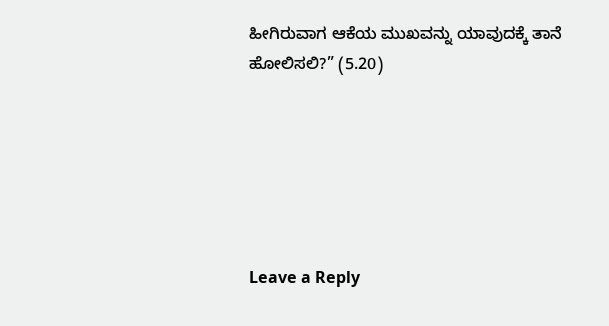ಹೀಗಿರುವಾಗ ಆಕೆಯ ಮುಖವನ್ನು ಯಾವುದಕ್ಕೆ ತಾನೆ ಹೋಲಿಸಲಿ?” (5.20)






Leave a Reply